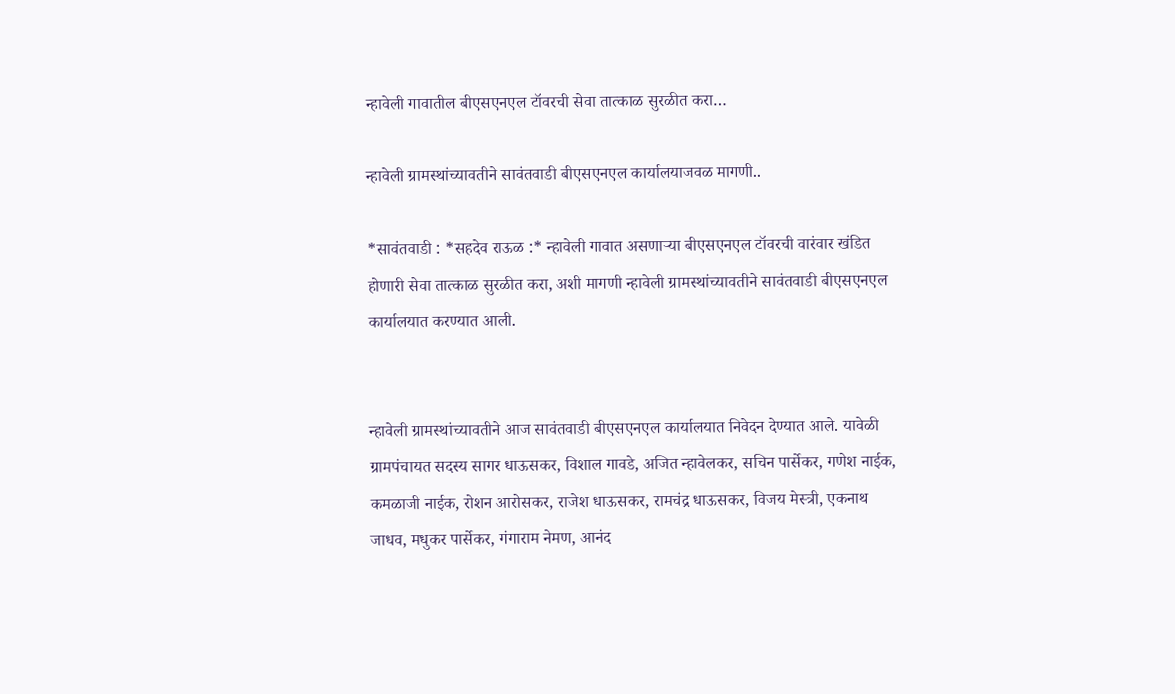न्हावेली गावातील बीएसएनएल टॉवरची सेवा तात्काळ सुरळीत करा…

न्हावेली ग्रामस्थांच्यावतीने सावंतवाडी बीएसएनएल कार्यालयाजवळ मागणी..

*सावंतवाडी : *सहदेव राऊळ :* न्हावेली गावात असणाऱ्या बीएसएनएल टॉवरची वारंवार खंडित होणारी सेवा तात्काळ सुरळीत करा, अशी मागणी न्हावेली ग्रामस्थांच्यावतीने सावंतवाडी बीएसएनएल कार्यालयात करण्यात आली.


न्हावेली ग्रामस्थांच्यावतीने आज सावंतवाडी बीएसएनएल कार्यालयात निवेदन देण्यात आले. यावेळी ग्रामपंचायत सदस्य सागर धाऊसकर, विशाल गावडे, अजित न्हावेलकर, सचिन पार्सेकर, गणेश नाईक, कमळाजी नाईक, रोशन आरोसकर, राजेश धाऊसकर, रामचंद्र धाऊसकर, विजय मेस्त्री, एकनाथ जाधव, मधुकर पार्सेकर, गंगाराम नेमण, आनंद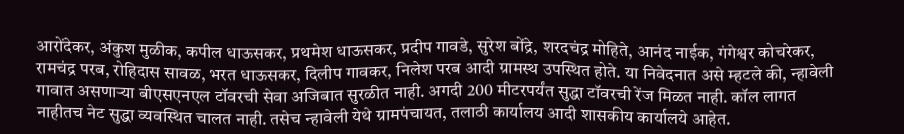आरोंदेकर, अंकुश मुळीक, कपील धाऊसकर, प्रथमेश धाऊसकर, प्रदीप गावडे, सुरेश बोंद्रे, शरदचंद्र मोहिते, आनंद नाईक, गंगेश्वर कोचरेकर, रामचंद्र परब, रोहिदास सावळ, भरत धाऊसकर, दिलीप गावकर, निलेश परब आदी ग्रामस्थ उपस्थित होते. या निवेदनात असे म्हटले की, न्हावेली गावात असणाऱ्या बीएसएनएल टॉवरची सेवा अजिबात सुरळीत नाही. अगदी 200 मीटरपर्यंत सुद्धा टॉवरची रेंज मिळत नाही. कॉल लागत नाहीतच नेट सुद्धा व्यवस्थित चालत नाही. तसेच न्हावेली येथे ग्रामपंचायत, तलाठी कार्यालय आदी शासकीय कार्यालये आहेत.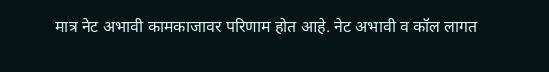मात्र नेट अभावी कामकाजावर परिणाम होत आहे. नेट अभावी व कॉल लागत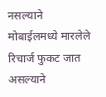नसल्याने मोबाईलमध्ये मारलेले रिचार्ज फुकट जात असल्याने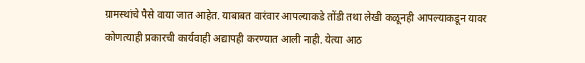ग्रामस्थांचे पैसे वाया जात आहेत. याबाबत वारंवार आपल्याकडे तोंडी तथा लेखी कळूनही आपल्याकडून यावर कोणत्याही प्रकारची कार्यवाही अद्यापही करण्यात आली नाही. येत्या आठ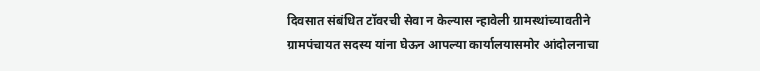दिवसात संबंधित टॉवरची सेवा न केल्यास न्हावेली ग्रामस्थांच्यावतीने ग्रामपंचायत सदस्य यांना घेऊन आपल्या कार्यालयासमोर आंदोलनाचा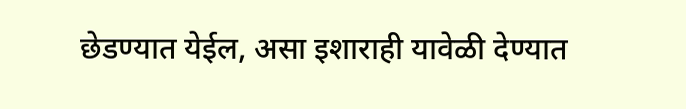छेडण्यात येईल, असा इशाराही यावेळी देण्यात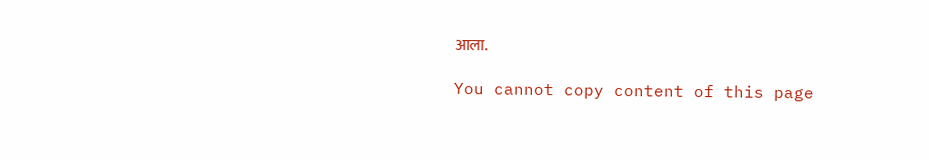आला.

You cannot copy content of this page